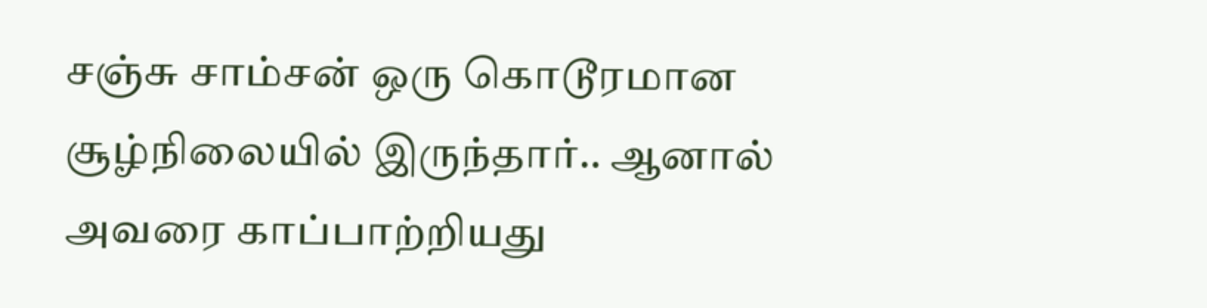சஞ்சு சாம்சன் ஒரு கொடூரமான சூழ்நிலையில் இருந்தார்.. ஆனால் அவரை காப்பாற்றியது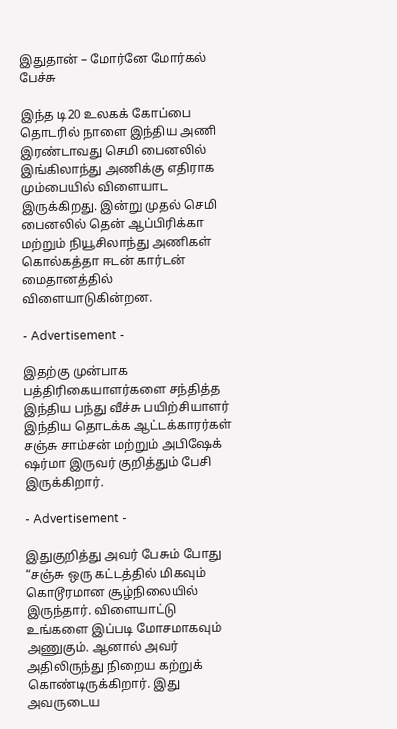இதுதான் – மோர்னே மோர்கல் பேச்சு

இந்த டி20 உலகக் கோப்பை தொடரில் நாளை இந்திய அணி இரண்டாவது செமி பைனலில் இங்கிலாந்து அணிக்கு எதிராக மும்பையில் விளையாட இருக்கிறது. இன்று முதல் செமி பைனலில் தென் ஆப்பிரிக்கா மற்றும் நியூசிலாந்து அணிகள் கொல்கத்தா ஈடன் கார்டன் மைதானத்தில் விளையாடுகின்றன.

- Advertisement -

இதற்கு முன்பாக பத்திரிகையாளர்களை சந்தித்த இந்திய பந்து வீச்சு பயிற்சியாளர் இந்திய தொடக்க ஆட்டக்காரர்கள் சஞ்சு சாம்சன் மற்றும் அபிஷேக் ஷர்மா இருவர் குறித்தும் பேசி இருக்கிறார்.

- Advertisement -

இதுகுறித்து அவர் பேசும் போது “சஞ்சு ஒரு கட்டத்தில் மிகவும் கொடூரமான சூழ்நிலையில் இருந்தார். விளையாட்டு உங்களை இப்படி மோசமாகவும் அணுகும். ஆனால் அவர் அதிலிருந்து நிறைய கற்றுக் கொண்டிருக்கிறார். இது அவருடைய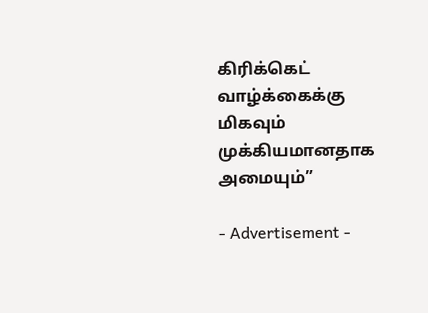கிரிக்கெட் வாழ்க்கைக்கு மிகவும் முக்கியமானதாக அமையும்”

- Advertisement -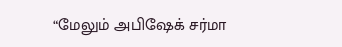“மேலும் அபிஷேக் சர்மா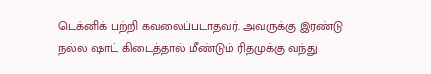டெக்னிக் பற்றி கவலைப்படாதவர். அவருக்கு இரண்டு நல்ல ஷாட் கிடைத்தால் மீண்டும் ரிதமுக்கு வந்து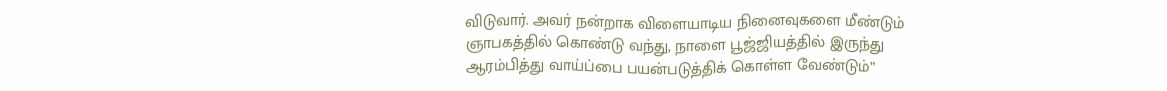விடுவார். அவர் நன்றாக விளையாடிய நினைவுகளை மீண்டும் ஞாபகத்தில் கொண்டு வந்து, நாளை பூஜ்ஜியத்தில் இருந்து ஆரம்பித்து வாய்ப்பை பயன்படுத்திக் கொள்ள வேண்டும்”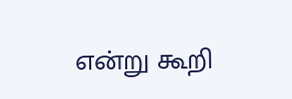என்று கூறி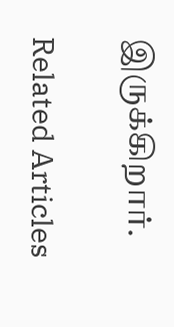இருக்கிறார்.

Related Articles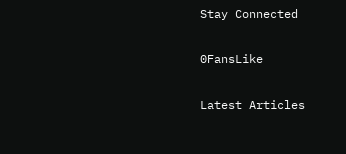Stay Connected

0FansLike

Latest Articles